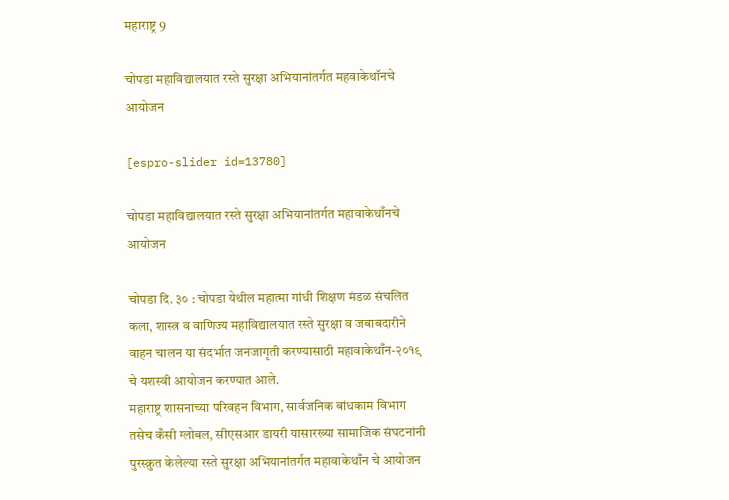महाराष्ट्र 9

चोपडा महाविद्यालयात रस्ते सुरक्षा अभियानांतर्गत महवाकेथॉनचे आयोजन

[espro-slider id=13780]

चोपडा महाविद्यालयात रस्ते सुरक्षा अभियानांतर्गत महावाकेथाँनचे आयोजन

चोपडा दि. ३० : चोपडा येथील महात्मा गांधी शिक्षण मंडळ संचलित कला, शास्त्र व वाणिज्य महाविद्यालयात रस्ते सुरक्षा व जबाबदारीने वाहन चालन या संदर्भात जनजागृती करण्यासाठी महावाकेथाँन-२०१९ चे यशस्वी आयोजन करण्यात आले.
महाराष्ट्र शासनाच्या परिवहन विभाग, सार्वजनिक बांधकाम विभाग तसेच कँसी ग्लोबल, सीएसआर डायरी यासारख्या सामाजिक संघटनांनी पुरस्क्रुत केलेल्या रस्ते सुरक्षा अभियानांतर्गत महावाकेथाँन चे आयोजन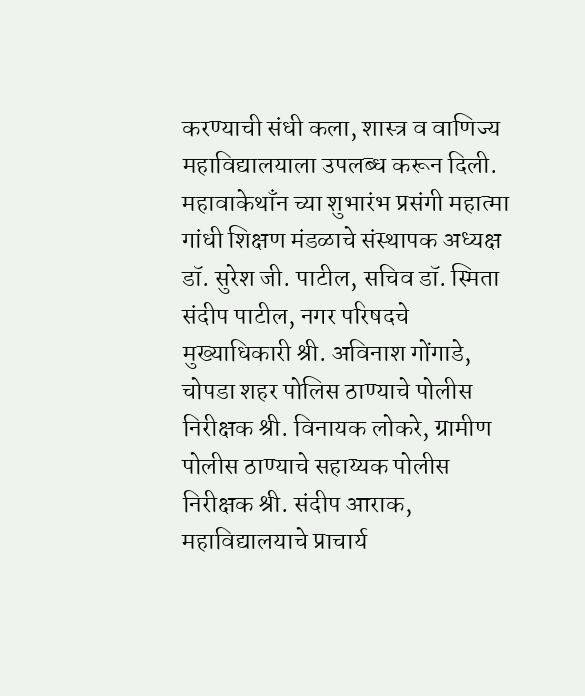करण्याची संधी कला, शास्त्र व वाणिज्य महाविद्यालयाला उपलब्ध करून दिली. महावाकेथाँन च्या शुभारंभ प्रसंगी महात्मा गांधी शिक्षण मंडळाचे संस्थापक अध्यक्ष डॉ. सुरेश जी. पाटील, सचिव डॉ. स्मिता संदीप पाटील, नगर परिषदचे मुख्याधिकारी श्री. अविनाश गोंगाडे, चोपडा शहर पोलिस ठाण्याचे पोलीस निरीक्षक श्री. विनायक लोकरे, ग्रामीण पोलीस ठाण्याचे सहाय्यक पोलीस निरीक्षक श्री. संदीप आराक, महाविद्यालयाचे प्राचार्य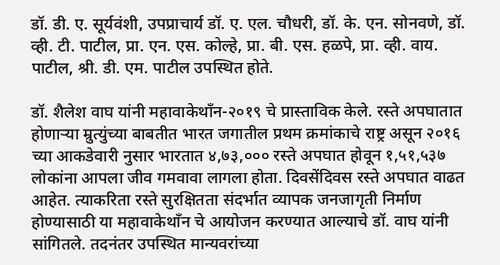डॉ. डी. ए. सूर्यवंशी, उपप्राचार्य डॉ. ए. एल. चौधरी, डॉ. के. एन. सोनवणे, डॉ. व्ही. टी. पाटील, प्रा. एन. एस. कोल्हे, प्रा. बी. एस. हळपे, प्रा. व्ही. वाय. पाटील, श्री. डी. एम. पाटील उपस्थित होते.

डॉ. शैलेश वाघ यांनी महावाकेथाँन-२०१९ चे प्रास्ताविक केले. रस्ते अपघातात होणाऱ्या म्रुत्युंच्या बाबतीत भारत जगातील प्रथम क्रमांकाचे राष्ट्र असून २०१६ च्या आकडेवारी नुसार भारतात ४,७३,००० रस्ते अपघात होवून १,५१,५३७ लोकांना आपला जीव गमवावा लागला होता. दिवसेंदिवस रस्ते अपघात वाढत आहेत. त्याकरिता रस्ते सुरक्षितता संदर्भात व्यापक जनजागृती निर्माण होण्यासाठी या महावाकेथाँन चे आयोजन करण्यात आल्याचे डॉ. वाघ यांनी सांगितले. तदनंतर उपस्थित मान्यवरांच्या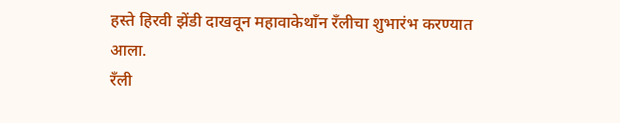हस्ते हिरवी झेंडी दाखवून महावाकेथाँन रँलीचा शुभारंभ करण्यात आला.
रँली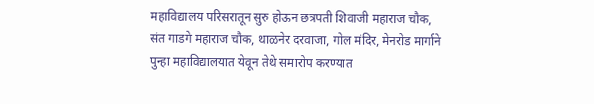महाविद्यालय परिसरातून सुरु होऊन छत्रपती शिवाजी महाराज चौक, संत गाडगे महाराज चौक, थाळनेर दरवाजा, गोल मंदिर, मेनरोड मार्गाने पुन्हा महाविद्यालयात येवून तेथे समारोप करण्यात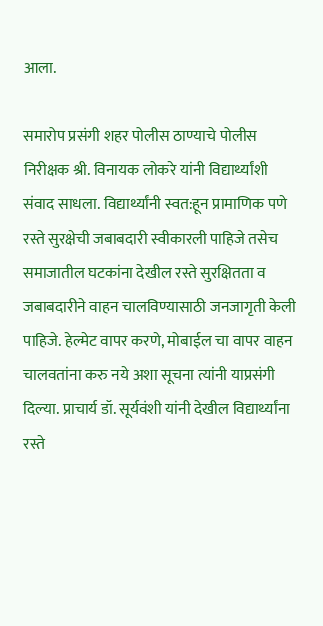आला.

समारोप प्रसंगी शहर पोलीस ठाण्याचे पोलीस निरीक्षक श्री. विनायक लोकरे यांनी विद्यार्थ्यांशी संवाद साधला. विद्यार्थ्यांनी स्वत:हून प्रामाणिक पणे रस्ते सुरक्षेची जबाबदारी स्वीकारली पाहिजे तसेच समाजातील घटकांना देखील रस्ते सुरक्षितता व जबाबदारीने वाहन चालविण्यासाठी जनजागृती केली पाहिजे. हेल्मेट वापर करणे, मोबाईल चा वापर वाहन चालवतांना करु नये अशा सूचना त्यांनी याप्रसंगी दिल्या. प्राचार्य डॉ. सूर्यवंशी यांनी देखील विद्यार्थ्यांना रस्ते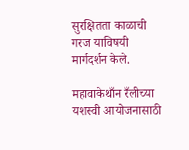सुरक्षितता काळाची गरज याविषयी मार्गदर्शन केले.

महावाकेथाँन रँलीच्या यशस्वी आयोजनासाठी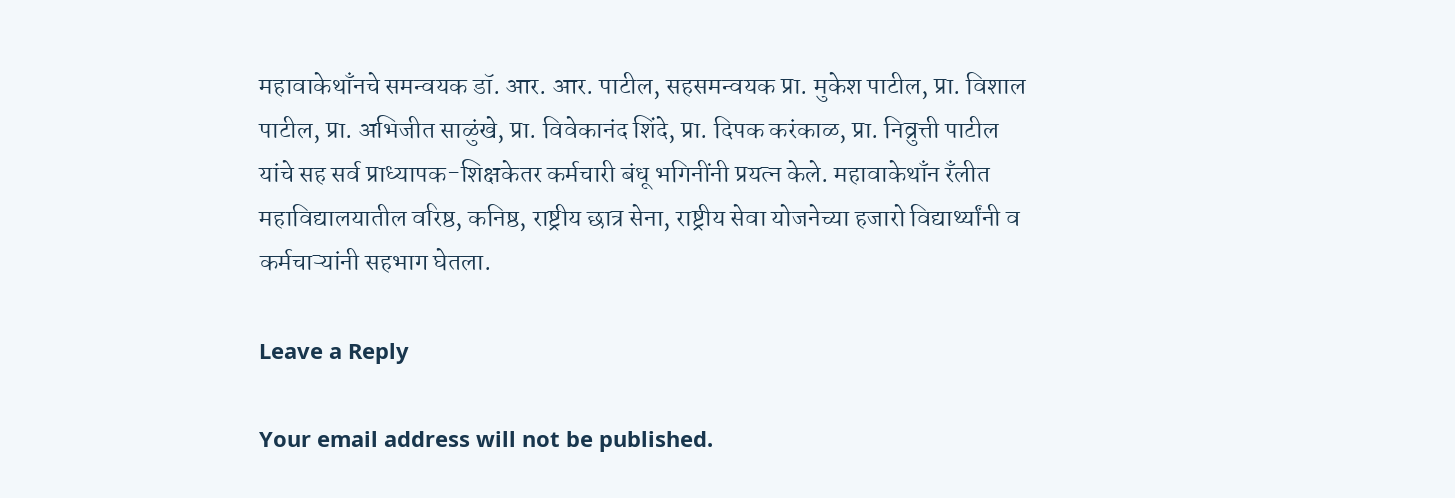महावाकेथाँनचे समन्वयक डॉ. आर. आर. पाटील, सहसमन्वयक प्रा. मुकेश पाटील, प्रा. विशाल पाटील, प्रा. अभिजीत साळुंखे, प्रा. विवेकानंद शिंदे, प्रा. दिपक करंकाळ, प्रा. निव्रुत्ती पाटील यांचे सह सर्व प्राध्यापक-शिक्षकेतर कर्मचारी बंधू भगिनींनी प्रयत्न केले. महावाकेथाँन रँलीत महाविद्यालयातील वरिष्ठ, कनिष्ठ, राष्ट्रीय छात्र सेना, राष्ट्रीय सेवा योजनेच्या हजारो विद्यार्थ्यांनी व कर्मचाऱ्यांनी सहभाग घेतला.

Leave a Reply

Your email address will not be published.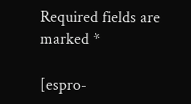Required fields are marked *

[espro-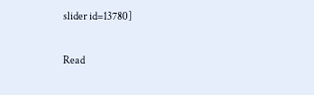slider id=13780]

Read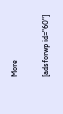More

[adsforwp id="60"]